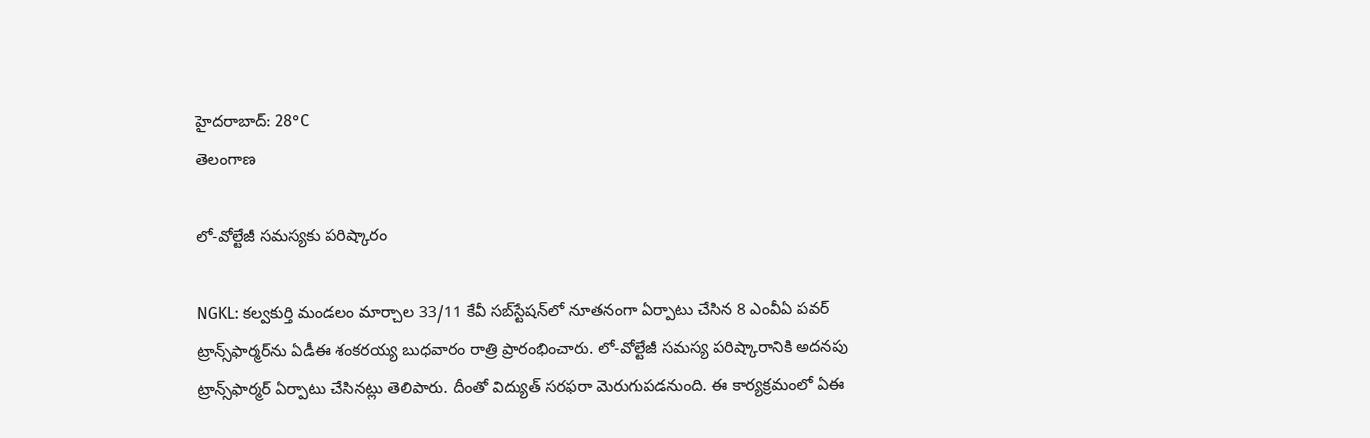హైదరాబాద్: 28°C
తెలంగాణ

లో-వోల్టేజీ సమస్యకు పరిష్కారం

NGKL: కల్వకుర్తి మండలం మార్చాల 33/11 కేవీ సబ్‌స్టేషన్‌లో నూతనంగా ఏర్పాటు చేసిన 8 ఎంవీఏ పవర్ ట్రాన్స్‌ఫార్మర్‌ను ఏడీఈ శంకరయ్య బుధవారం రాత్రి ప్రారంభించారు. లో-వోల్టేజీ సమస్య పరిష్కారానికి అదనపు ట్రాన్స్‌ఫార్మర్ ఏర్పాటు చేసినట్లు తెలిపారు. దీంతో విద్యుత్ సరఫరా మెరుగుపడనుంది. ఈ కార్యక్రమంలో ఏఈ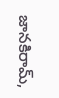జానకిరామ్,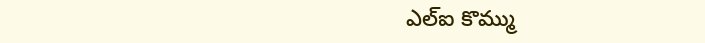ఎల్‌ఐ కొమ్ము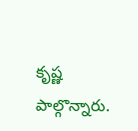కృష్ణ పాల్గొన్నారు.